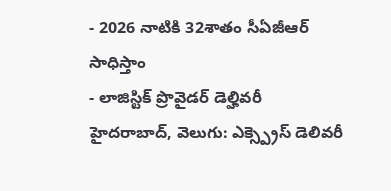- 2026 నాటికి 32శాతం సీఏజీఆర్ సాధిస్తాం
- లాజిస్టిక్ ప్రొవైడర్ డెల్హివరీ
హైదరాబాద్, వెలుగు: ఎక్స్ప్రెస్ డెలివరీ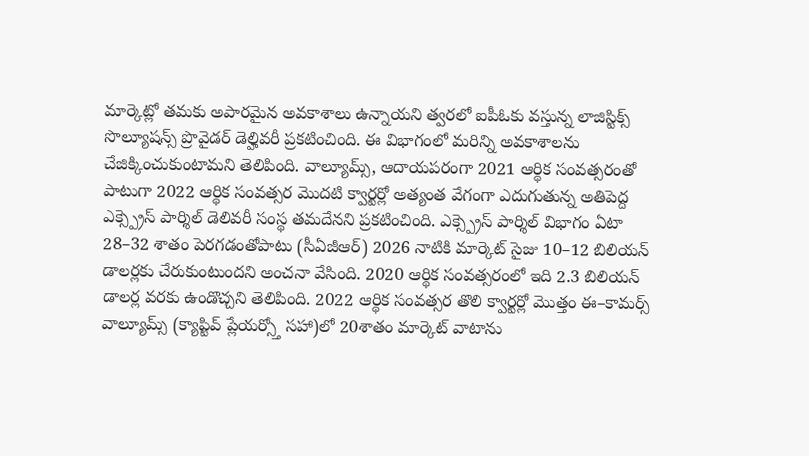మార్కెట్లో తమకు అపారమైన అవకాశాలు ఉన్నాయని త్వరలో ఐపీఓకు వస్తున్న లాజిస్టిక్స్ సొల్యూషన్స్ ప్రొవైడర్ డెల్హివరీ ప్రకటించింది. ఈ విభాగంలో మరిన్ని అవకాశాలను చేజిక్కించుకుంటామని తెలిపింది. వాల్యూమ్స్, ఆదాయపరంగా 2021 ఆర్థిక సంవత్సరంతో పాటుగా 2022 ఆర్థిక సంవత్సర మొదటి క్వార్టర్లో అత్యంత వేగంగా ఎదుగుతున్న అతిపెద్ద ఎక్స్ప్రెస్ పార్శిల్ డెలివరీ సంస్థ తమదేనని ప్రకటించింది. ఎక్స్ప్రెస్ పార్శిల్ విభాగం ఏటా 28–32 శాతం పెరగడంతోపాటు (సీఏజీఆర్) 2026 నాటికి మార్కెట్ సైజు 10–12 బిలియన్ డాలర్లకు చేరుకుంటుందని అంచనా వేసింది. 2020 ఆర్థిక సంవత్సరంలో ఇది 2.3 బిలియన్ డాలర్ల వరకు ఉండొచ్చని తెలిపింది. 2022 ఆర్థిక సంవత్సర తొలి క్వార్టర్లో మొత్తం ఈ–కామర్స్ వాల్యూమ్స్ (క్యాప్టివ్ ప్లేయర్స్తో సహా)లో 20శాతం మార్కెట్ వాటాను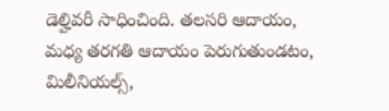డెల్హివరీ సాధించింది. తలసరి ఆదాయం, మధ్య తరగతి ఆదాయం పెరుగుతుండటం, మిలీనియల్స్,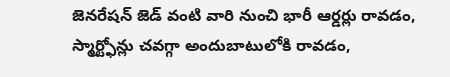జెనరేషన్ జెడ్ వంటి వారి నుంచి భారీ ఆర్డర్లు రావడం, స్మార్ట్ఫోన్లు చవగ్గా అందుబాటులోకి రావడం,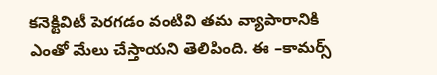కనెక్టివిటీ పెరగడం వంటివి తమ వ్యాపారానికి ఎంతో మేలు చేస్తాయని తెలిపింది. ఈ –కామర్స్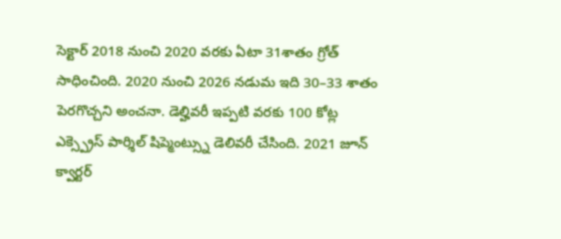సెక్టార్ 2018 నుంచి 2020 వరకు ఏటా 31శాతం గ్రోత్ సాధించింది. 2020 నుంచి 2026 నడుమ ఇది 30–33 శాతం పెరగొచ్చని అంచనా. డెల్హివరీ ఇప్పటి వరకు 100 కోట్ల ఎక్స్ప్రెస్ పార్శిల్ షిప్మెంట్స్ను డెలివరీ చేసింది. 2021 జూన్ క్వార్టర్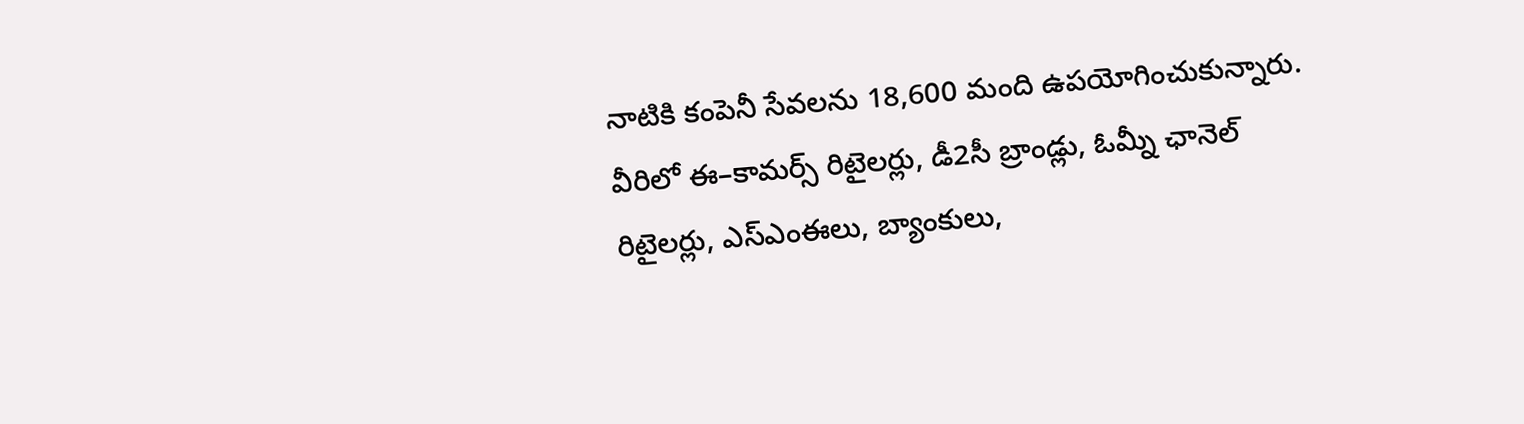నాటికి కంపెనీ సేవలను 18,600 మంది ఉపయోగించుకున్నారు. వీరిలో ఈ–కామర్స్ రిటైలర్లు, డీ2సీ బ్రాండ్లు, ఓమ్నీ ఛానెల్ రిటైలర్లు, ఎస్ఎంఈలు, బ్యాంకులు,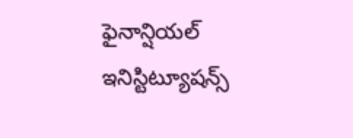ఫైనాన్షియల్ ఇనిస్టిట్యూషన్స్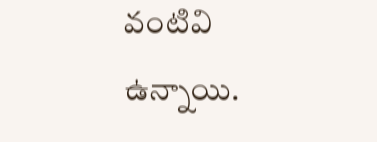వంటివి ఉన్నాయి.